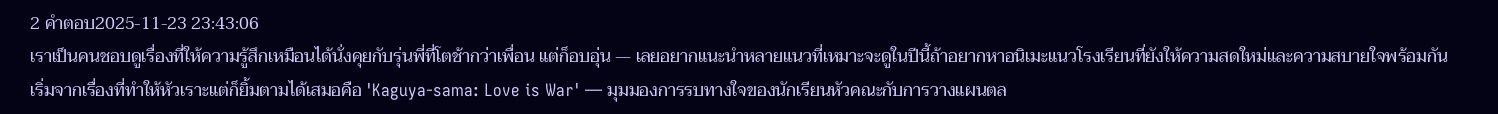2 คำตอบ2025-11-23 23:43:06
เราเป็นคนชอบดูเรื่องที่ให้ความรู้สึกเหมือนได้นั่งคุยกับรุ่นพี่ที่โตช้ากว่าเพื่อน แต่ก็อบอุ่น — เลยอยากแนะนำหลายแนวที่เหมาะจะดูในปีนี้ถ้าอยากหาอนิเมะแนวโรงเรียนที่ยังให้ความสดใหม่และความสบายใจพร้อมกัน
เริ่มจากเรื่องที่ทำให้หัวเราะแต่ก็ยิ้มตามได้เสมอคือ 'Kaguya-sama: Love is War' — มุมมองการรบทางใจของนักเรียนหัวคณะกับการวางแผนตล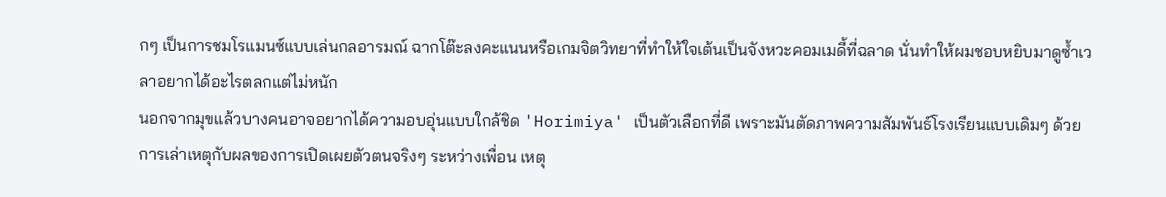กๆ เป็นการชมโรแมนซ์แบบเล่นกลอารมณ์ ฉากโต๊ะลงคะแนนหรือเกมจิตวิทยาที่ทำให้ใจเต้นเป็นจังหวะคอมเมดี้ที่ฉลาด นั่นทำให้ผมชอบหยิบมาดูซ้ำเวลาอยากได้อะไรตลกแต่ไม่หนัก
นอกจากมุขแล้วบางคนอาจอยากได้ความอบอุ่นแบบใกล้ชิด 'Horimiya' เป็นตัวเลือกที่ดี เพราะมันตัดภาพความสัมพันธ์โรงเรียนแบบเดิมๆ ด้วยการเล่าเหตุกับผลของการเปิดเผยตัวตนจริงๆ ระหว่างเพื่อน เหตุ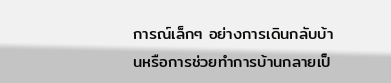การณ์เล็กๆ อย่างการเดินกลับบ้านหรือการช่วยทำการบ้านกลายเป็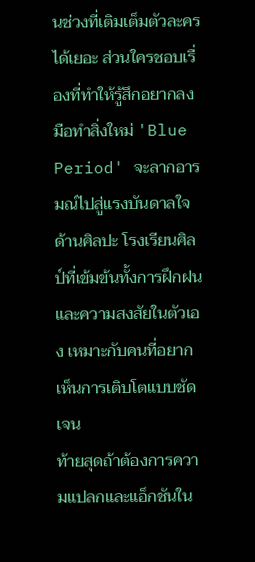นช่วงที่เติมเต็มตัวละครได้เยอะ ส่วนใครชอบเรื่องที่ทำให้รู้สึกอยากลงมือทำสิ่งใหม่ 'Blue Period' จะลากอารมณ์ไปสู่แรงบันดาลใจด้านศิลปะ โรงเรียนศิลป์ที่เข้มข้นทั้งการฝึกฝนและความสงสัยในตัวเอง เหมาะกับคนที่อยากเห็นการเติบโตแบบชัดเจน
ท้ายสุดถ้าต้องการความแปลกและแอ็กชันใน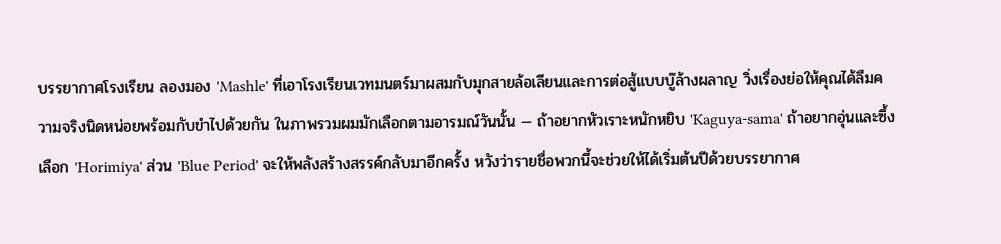บรรยากาศโรงเรียน ลองมอง 'Mashle' ที่เอาโรงเรียนเวทมนตร์มาผสมกับมุกสายล้อเลียนและการต่อสู้แบบบู๊ล้างผลาญ วิ่งเรื่องย่อให้คุณได้ลืมความจริงนิดหน่อยพร้อมกับขำไปด้วยกัน ในภาพรวมผมมักเลือกตามอารมณ์วันนั้น — ถ้าอยากหัวเราะหนักหยิบ 'Kaguya-sama' ถ้าอยากอุ่นและซึ้งเลือก 'Horimiya' ส่วน 'Blue Period' จะให้พลังสร้างสรรค์กลับมาอีกครั้ง หวังว่ารายชื่อพวกนี้จะช่วยให้ได้เริ่มต้นปีด้วยบรรยากาศ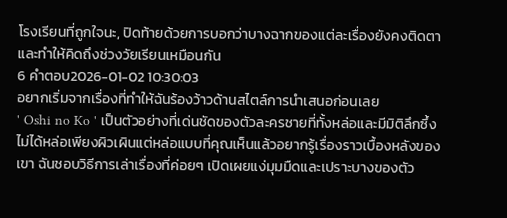โรงเรียนที่ถูกใจนะ, ปิดท้ายด้วยการบอกว่าบางฉากของแต่ละเรื่องยังคงติดตาและทำให้คิดถึงช่วงวัยเรียนเหมือนกัน
6 คำตอบ2026-01-02 10:30:03
อยากเริ่มจากเรื่องที่ทำให้ฉันร้องว้าวด้านสไตล์การนำเสนอก่อนเลย
' Oshi no Ko ' เป็นตัวอย่างที่เด่นชัดของตัวละครชายที่ทั้งหล่อและมีมิติลึกซึ้ง ไม่ได้หล่อเพียงผิวเผินแต่หล่อแบบที่คุณเห็นแล้วอยากรู้เรื่องราวเบื้องหลังของเขา ฉันชอบวิธีการเล่าเรื่องที่ค่อยๆ เปิดเผยแง่มุมมืดและเปราะบางของตัว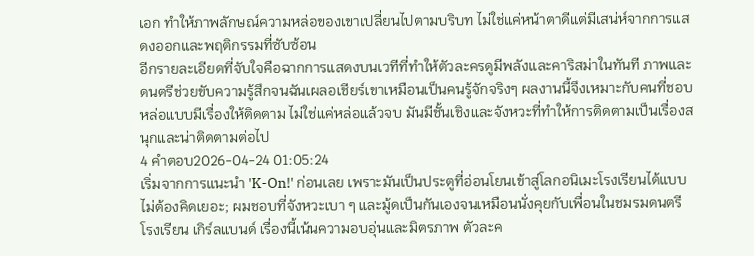เอก ทำให้ภาพลักษณ์ความหล่อของเขาเปลี่ยนไปตามบริบท ไม่ใช่แค่หน้าตาดีแต่มีเสน่ห์จากการแสดงออกและพฤติกรรมที่ซับซ้อน
อีกรายละเอียดที่จับใจคือฉากการแสดงบนเวทีที่ทำให้ตัวละครดูมีพลังและคาริสม่าในทันที ภาพและดนตรีช่วยขับความรู้สึกจนฉันเผลอเชียร์เขาเหมือนเป็นคนรู้จักจริงๆ ผลงานนี้จึงเหมาะกับคนที่ชอบหล่อแบบมีเรื่องให้ติดตาม ไม่ใช่แค่หล่อแล้วจบ มันมีชั้นเชิงและจังหวะที่ทำให้การติดตามเป็นเรื่องสนุกและน่าติดตามต่อไป
4 คำตอบ2026-04-24 01:05:24
เริ่มจากการแนะนำ 'K-On!' ก่อนเลย เพราะมันเป็นประตูที่อ่อนโยนเข้าสู่โลกอนิเมะโรงเรียนได้แบบไม่ต้องคิดเยอะ; ผมชอบที่จังหวะเบา ๆ และมู้ดเป็นกันเองจนเหมือนนั่งคุยกับเพื่อนในชมรมดนตรี โรงเรียน เกิร์ลแบนด์ เรื่องนี้เน้นความอบอุ่นและมิตรภาพ ตัวละค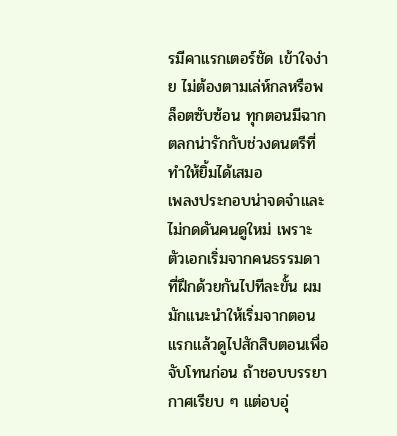รมีคาแรกเตอร์ชัด เข้าใจง่าย ไม่ต้องตามเล่ห์กลหรือพล็อตซับซ้อน ทุกตอนมีฉากตลกน่ารักกับช่วงดนตรีที่ทำให้ยิ้มได้เสมอ
เพลงประกอบน่าจดจำและไม่กดดันคนดูใหม่ เพราะตัวเอกเริ่มจากคนธรรมดาที่ฝึกด้วยกันไปทีละขั้น ผมมักแนะนำให้เริ่มจากตอนแรกแล้วดูไปสักสิบตอนเพื่อจับโทนก่อน ถ้าชอบบรรยากาศเรียบ ๆ แต่อบอุ่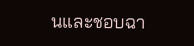นและชอบฉา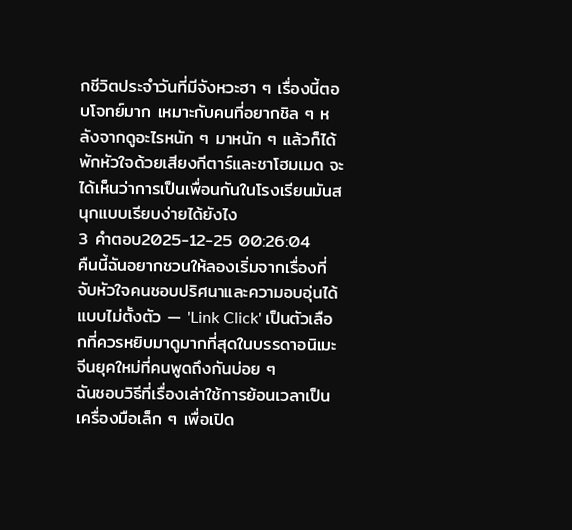กชีวิตประจำวันที่มีจังหวะฮา ๆ เรื่องนี้ตอบโจทย์มาก เหมาะกับคนที่อยากชิล ๆ หลังจากดูอะไรหนัก ๆ มาหนัก ๆ แล้วก็ได้พักหัวใจด้วยเสียงกีตาร์และชาโฮมเมด จะได้เห็นว่าการเป็นเพื่อนกันในโรงเรียนมันสนุกแบบเรียบง่ายได้ยังไง
3 คำตอบ2025-12-25 00:26:04
คืนนี้ฉันอยากชวนให้ลองเริ่มจากเรื่องที่จับหัวใจคนชอบปริศนาและความอบอุ่นได้แบบไม่ตั้งตัว — 'Link Click' เป็นตัวเลือกที่ควรหยิบมาดูมากที่สุดในบรรดาอนิเมะจีนยุคใหม่ที่คนพูดถึงกันบ่อย ๆ
ฉันชอบวิธีที่เรื่องเล่าใช้การย้อนเวลาเป็นเครื่องมือเล็ก ๆ เพื่อเปิด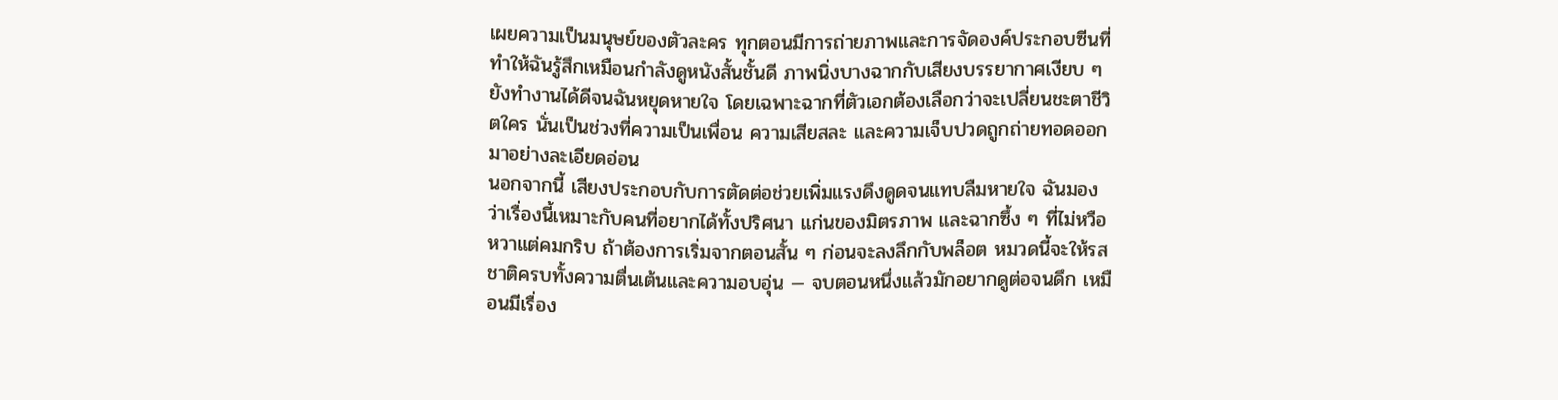เผยความเป็นมนุษย์ของตัวละคร ทุกตอนมีการถ่ายภาพและการจัดองค์ประกอบซีนที่ทำให้ฉันรู้สึกเหมือนกำลังดูหนังสั้นชั้นดี ภาพนิ่งบางฉากกับเสียงบรรยากาศเงียบ ๆ ยังทำงานได้ดีจนฉันหยุดหายใจ โดยเฉพาะฉากที่ตัวเอกต้องเลือกว่าจะเปลี่ยนชะตาชีวิตใคร นั่นเป็นช่วงที่ความเป็นเพื่อน ความเสียสละ และความเจ็บปวดถูกถ่ายทอดออกมาอย่างละเอียดอ่อน
นอกจากนี้ เสียงประกอบกับการตัดต่อช่วยเพิ่มแรงดึงดูดจนแทบลืมหายใจ ฉันมองว่าเรื่องนี้เหมาะกับคนที่อยากได้ทั้งปริศนา แก่นของมิตรภาพ และฉากซึ้ง ๆ ที่ไม่หวือหวาแต่คมกริบ ถ้าต้องการเริ่มจากตอนสั้น ๆ ก่อนจะลงลึกกับพล็อต หมวดนี้จะให้รสชาติครบทั้งความตื่นเต้นและความอบอุ่น — จบตอนหนึ่งแล้วมักอยากดูต่อจนดึก เหมือนมีเรื่อง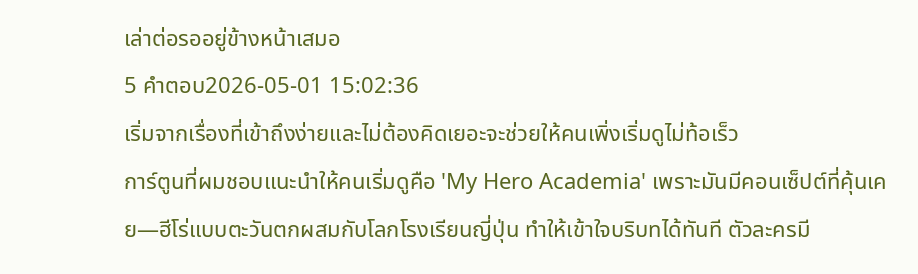เล่าต่อรออยู่ข้างหน้าเสมอ
5 คำตอบ2026-05-01 15:02:36
เริ่มจากเรื่องที่เข้าถึงง่ายและไม่ต้องคิดเยอะจะช่วยให้คนเพิ่งเริ่มดูไม่ท้อเร็ว
การ์ตูนที่ผมชอบแนะนำให้คนเริ่มดูคือ 'My Hero Academia' เพราะมันมีคอนเซ็ปต์ที่คุ้นเคย—ฮีโร่แบบตะวันตกผสมกับโลกโรงเรียนญี่ปุ่น ทำให้เข้าใจบริบทได้ทันที ตัวละครมี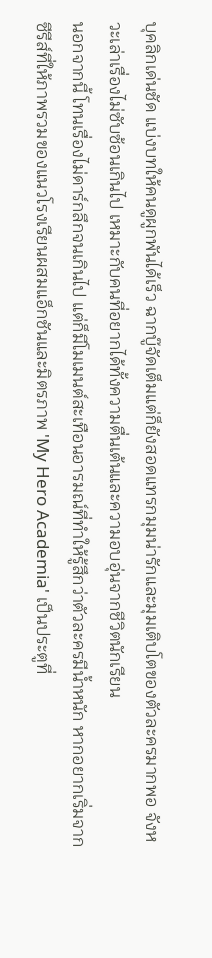บุคลิกเด่นชัด แบ่งบทให้คนดูผูกพันได้เร็ว ฉากบู๊จัดเต็มแต่ก็ยังสอดแทรกมุมน่ารักและมุมเติบโตของตัวละครมากพอ จังหวะเล่าเรื่องไม่ซับซ้อนเกินไป เหมาะกับคนที่อยากได้ทั้งความตื่นเต้นและความอบอุ่นจากชีวิตนักเรียน
นอกจากนี้ โทนเรื่องไม่ดาร์กลึกจนเกินไป แต่ก็มีโมเมนต์สะเทือนอารมณ์ที่ทำให้รู้สึกว่าตัวละครมีน้ำหนัก หากอยากเริ่มจากซีรีส์ที่ให้ภาพรวมของแนวโรงเรียนผสมแอ็กชันและมิตรภาพ 'My Hero Academia' เป็นประตูที่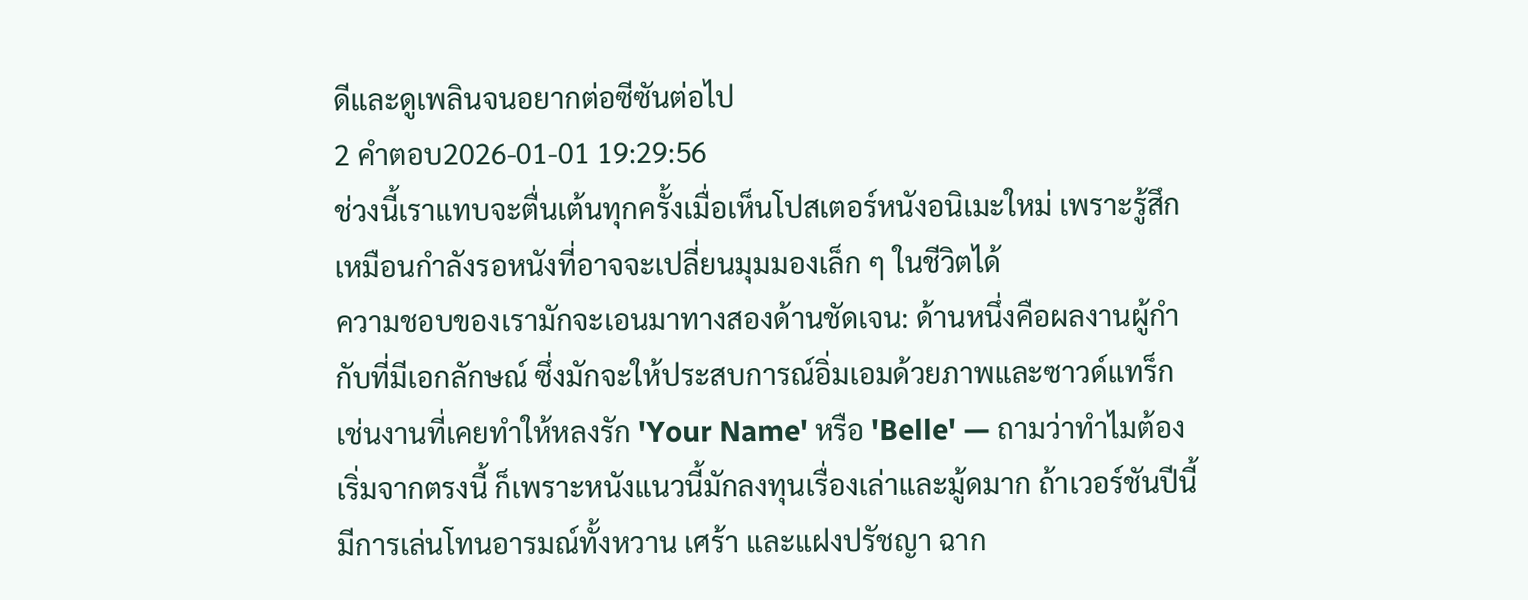ดีและดูเพลินจนอยากต่อซีซันต่อไป
2 คำตอบ2026-01-01 19:29:56
ช่วงนี้เราแทบจะตื่นเต้นทุกครั้งเมื่อเห็นโปสเตอร์หนังอนิเมะใหม่ เพราะรู้สึกเหมือนกำลังรอหนังที่อาจจะเปลี่ยนมุมมองเล็ก ๆ ในชีวิตได้
ความชอบของเรามักจะเอนมาทางสองด้านชัดเจน: ด้านหนึ่งคือผลงานผู้กำกับที่มีเอกลักษณ์ ซึ่งมักจะให้ประสบการณ์อิ่มเอมด้วยภาพและซาวด์แทร็ก เช่นงานที่เคยทำให้หลงรัก 'Your Name' หรือ 'Belle' — ถามว่าทำไมต้องเริ่มจากตรงนี้ ก็เพราะหนังแนวนี้มักลงทุนเรื่องเล่าและมู้ดมาก ถ้าเวอร์ชันปีนี้มีการเล่นโทนอารมณ์ทั้งหวาน เศร้า และแฝงปรัชญา ฉาก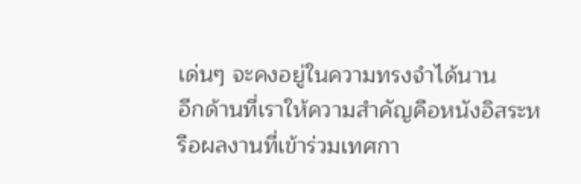เด่นๆ จะคงอยู่ในความทรงจำได้นาน
อีกด้านที่เราให้ความสำคัญคือหนังอิสระหรือผลงานที่เข้าร่วมเทศกา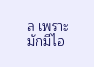ล เพราะมักมีไอ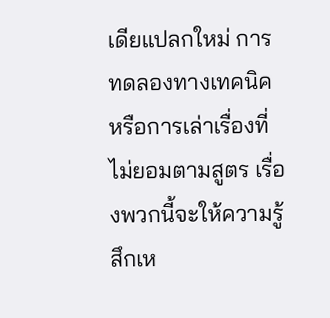เดียแปลกใหม่ การทดลองทางเทคนิค หรือการเล่าเรื่องที่ไม่ยอมตามสูตร เรื่องพวกนี้จะให้ความรู้สึกเห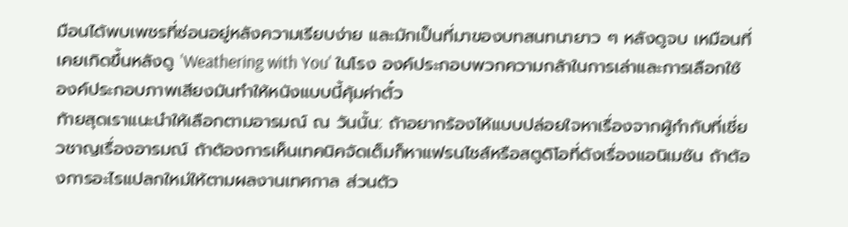มือนได้พบเพชรที่ซ่อนอยู่หลังความเรียบง่าย และมักเป็นที่มาของบทสนทนายาว ๆ หลังดูจบ เหมือนที่เคยเกิดขึ้นหลังดู 'Weathering with You' ในโรง องค์ประกอบพวกความกล้าในการเล่าและการเลือกใช้องค์ประกอบภาพเสียงมันทำให้หนังแบบนี้คุ้มค่าตั๋ว
ท้ายสุดเราแนะนำให้เลือกตามอารมณ์ ณ วันนั้น: ถ้าอยากร้องไห้แบบปล่อยใจหาเรื่องจากผู้กำกับที่เชี่ยวชาญเรื่องอารมณ์ ถ้าต้องการเห็นเทคนิคจัดเต็มก็หาแฟรนไชส์หรือสตูดิโอที่ดังเรื่องแอนิเมชัน ถ้าต้องการอะไรแปลกใหม่ให้ตามผลงานเทศกาล ส่วนตัว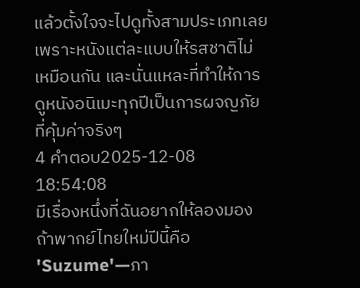แล้วตั้งใจจะไปดูทั้งสามประเภทเลย เพราะหนังแต่ละแบบให้รสชาติไม่เหมือนกัน และนั่นแหละที่ทำให้การดูหนังอนิเมะทุกปีเป็นการผจญภัยที่คุ้มค่าจริงๆ
4 คำตอบ2025-12-08 18:54:08
มีเรื่องหนึ่งที่ฉันอยากให้ลองมองถ้าพากย์ไทยใหม่ปีนี้คือ 'Suzume'—ภา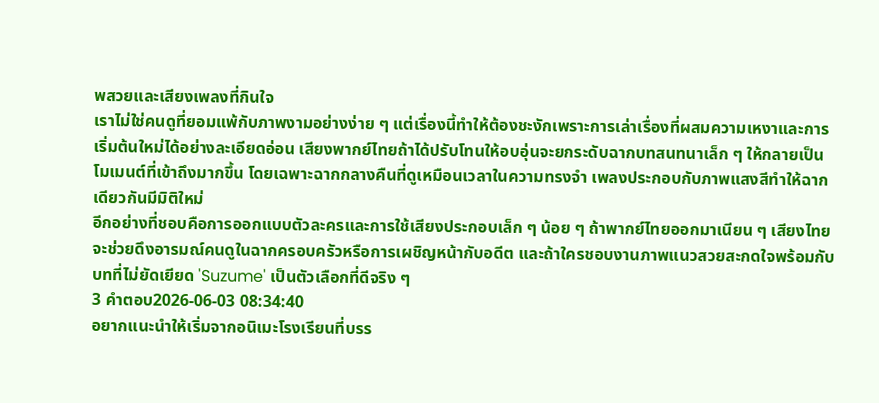พสวยและเสียงเพลงที่กินใจ
เราไม่ใช่คนดูที่ยอมแพ้กับภาพงามอย่างง่าย ๆ แต่เรื่องนี้ทำให้ต้องชะงักเพราะการเล่าเรื่องที่ผสมความเหงาและการเริ่มต้นใหม่ได้อย่างละเอียดอ่อน เสียงพากย์ไทยถ้าได้ปรับโทนให้อบอุ่นจะยกระดับฉากบทสนทนาเล็ก ๆ ให้กลายเป็นโมเมนต์ที่เข้าถึงมากขึ้น โดยเฉพาะฉากกลางคืนที่ดูเหมือนเวลาในความทรงจำ เพลงประกอบกับภาพแสงสีทำให้ฉากเดียวกันมีมิติใหม่
อีกอย่างที่ชอบคือการออกแบบตัวละครและการใช้เสียงประกอบเล็ก ๆ น้อย ๆ ถ้าพากย์ไทยออกมาเนียน ๆ เสียงไทยจะช่วยดึงอารมณ์คนดูในฉากครอบครัวหรือการเผชิญหน้ากับอดีต และถ้าใครชอบงานภาพแนวสวยสะกดใจพร้อมกับบทที่ไม่ยัดเยียด 'Suzume' เป็นตัวเลือกที่ดีจริง ๆ
3 คำตอบ2026-06-03 08:34:40
อยากแนะนำให้เริ่มจากอนิเมะโรงเรียนที่บรร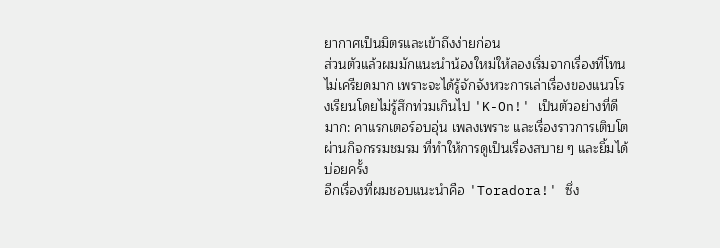ยากาศเป็นมิตรและเข้าถึงง่ายก่อน
ส่วนตัวแล้วผมมักแนะนำน้องใหม่ให้ลองเริ่มจากเรื่องที่โทนไม่เครียดมาก เพราะจะได้รู้จักจังหวะการเล่าเรื่องของแนวโรงเรียนโดยไม่รู้สึกท่วมเกินไป 'K-On!' เป็นตัวอย่างที่ดีมาก: คาแรกเตอร์อบอุ่น เพลงเพราะ และเรื่องราวการเติบโตผ่านกิจกรรมชมรม ที่ทำให้การดูเป็นเรื่องสบาย ๆ และยิ้มได้บ่อยครั้ง
อีกเรื่องที่ผมชอบแนะนำคือ 'Toradora!' ซึ่ง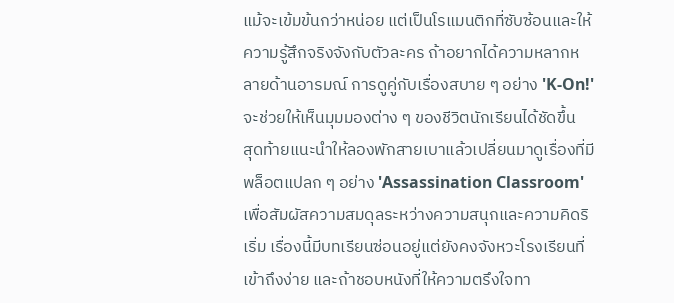แม้จะเข้มข้นกว่าหน่อย แต่เป็นโรแมนติกที่ซับซ้อนและให้ความรู้สึกจริงจังกับตัวละคร ถ้าอยากได้ความหลากหลายด้านอารมณ์ การดูคู่กับเรื่องสบาย ๆ อย่าง 'K-On!' จะช่วยให้เห็นมุมมองต่าง ๆ ของชีวิตนักเรียนได้ชัดขึ้น
สุดท้ายแนะนำให้ลองพักสายเบาแล้วเปลี่ยนมาดูเรื่องที่มีพล็อตแปลก ๆ อย่าง 'Assassination Classroom' เพื่อสัมผัสความสมดุลระหว่างความสนุกและความคิดริเริ่ม เรื่องนี้มีบทเรียนซ่อนอยู่แต่ยังคงจังหวะโรงเรียนที่เข้าถึงง่าย และถ้าชอบหนังที่ให้ความตรึงใจทา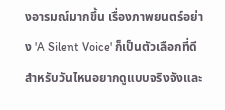งอารมณ์มากขึ้น เรื่องภาพยนตร์อย่าง 'A Silent Voice' ก็เป็นตัวเลือกที่ดีสำหรับวันไหนอยากดูแบบจริงจังและ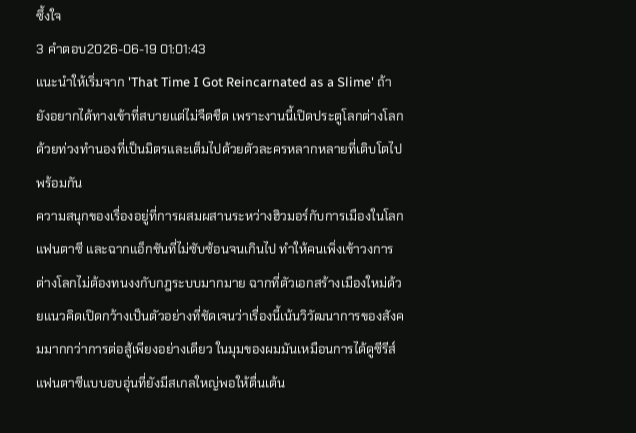ซึ้งใจ
3 คำตอบ2026-06-19 01:01:43
แนะนำให้เริ่มจาก 'That Time I Got Reincarnated as a Slime' ถ้ายังอยากได้ทางเข้าที่สบายแต่ไม่จืดชืด เพราะงานนี้เปิดประตูโลกต่างโลกด้วยท่วงทำนองที่เป็นมิตรและเต็มไปด้วยตัวละครหลากหลายที่เติบโตไปพร้อมกัน
ความสนุกของเรื่องอยู่ที่การผสมผสานระหว่างฮิวมอร์กับการเมืองในโลกแฟนตาซี และฉากแอ็กชันที่ไม่ซับซ้อนจนเกินไป ทำให้คนเพิ่งเข้าวงการต่างโลกไม่ต้องทนงงกับกฎระบบมากมาย ฉากที่ตัวเอกสร้างเมืองใหม่ด้วยแนวคิดเปิดกว้างเป็นตัวอย่างที่ชัดเจนว่าเรื่องนี้เน้นวิวัฒนาการของสังคมมากกว่าการต่อสู้เพียงอย่างเดียว ในมุมของผมมันเหมือนการได้ดูซีรีส์แฟนตาซีแบบอบอุ่นที่ยังมีสเกลใหญ่พอให้ตื่นเต้น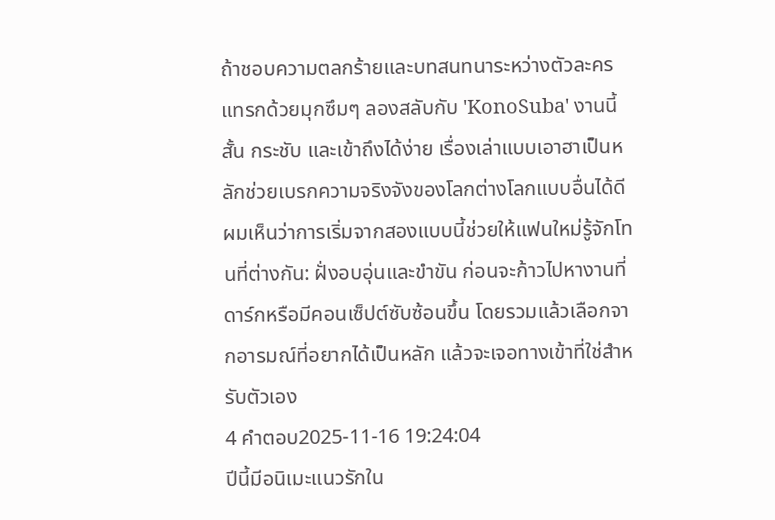ถ้าชอบความตลกร้ายและบทสนทนาระหว่างตัวละคร แทรกด้วยมุกซึมๆ ลองสลับกับ 'KonoSuba' งานนี้สั้น กระชับ และเข้าถึงได้ง่าย เรื่องเล่าแบบเอาฮาเป็นหลักช่วยเบรกความจริงจังของโลกต่างโลกแบบอื่นได้ดี ผมเห็นว่าการเริ่มจากสองแบบนี้ช่วยให้แฟนใหม่รู้จักโทนที่ต่างกัน: ฝั่งอบอุ่นและขำขัน ก่อนจะก้าวไปหางานที่ดาร์กหรือมีคอนเซ็ปต์ซับซ้อนขึ้น โดยรวมแล้วเลือกจากอารมณ์ที่อยากได้เป็นหลัก แล้วจะเจอทางเข้าที่ใช่สำหรับตัวเอง
4 คำตอบ2025-11-16 19:24:04
ปีนี้มีอนิเมะแนวรักใน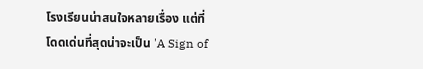โรงเรียนน่าสนใจหลายเรื่อง แต่ที่โดดเด่นที่สุดน่าจะเป็น 'A Sign of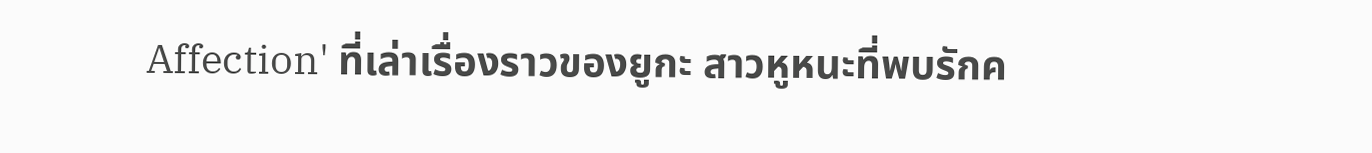Affection' ที่เล่าเรื่องราวของยูกะ สาวหูหนะที่พบรักค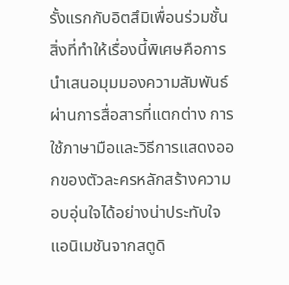รั้งแรกกับอิตสึมิเพื่อนร่วมชั้น
สิ่งที่ทำให้เรื่องนี้พิเศษคือการนำเสนอมุมมองความสัมพันธ์ผ่านการสื่อสารที่แตกต่าง การใช้ภาษามือและวิธีการแสดงออกของตัวละครหลักสร้างความอบอุ่นใจได้อย่างน่าประทับใจ แอนิเมชันจากสตูดิ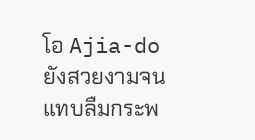โอ Ajia-do ยังสวยงามจนแทบลืมกระพ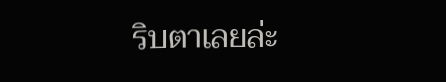ริบตาเลยล่ะ